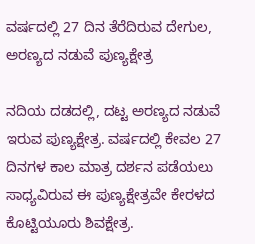ವರ್ಷದಲ್ಲಿ 27 ದಿನ ತೆರೆದಿರುವ ದೇಗುಲ, ಅರಣ್ಯದ ನಡುವೆ ಪುಣ್ಯಕ್ಷೇತ್ರ

ನದಿಯ ದಡದಲ್ಲಿ, ದಟ್ಟ ಅರಣ್ಯದ ನಡುವೆ ಇರುವ ಪುಣ್ಯಕ್ಷೇತ್ರ. ವರ್ಷದಲ್ಲಿ ಕೇವಲ 27 ದಿನಗಳ ಕಾಲ ಮಾತ್ರ ದರ್ಶನ ಪಡೆಯಲು ಸಾಧ್ಯವಿರುವ ಈ ಪುಣ್ಯಕ್ಷೇತ್ರವೇ ಕೇರಳದ ಕೊಟ್ಟಿಯೂರು ಶಿವಕ್ಷೇತ್ರ.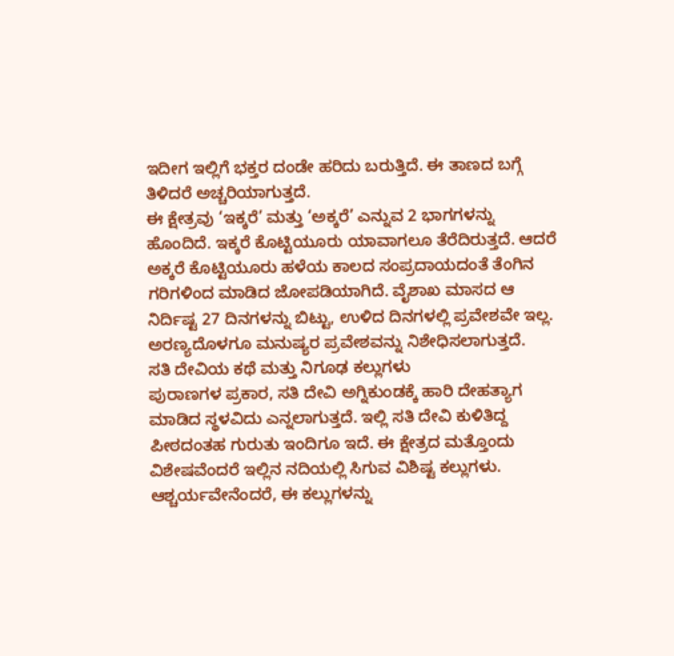ಇದೀಗ ಇಲ್ಲಿಗೆ ಭಕ್ತರ ದಂಡೇ ಹರಿದು ಬರುತ್ತಿದೆ. ಈ ತಾಣದ ಬಗ್ಗೆ ತಿಳಿದರೆ ಅಚ್ಚರಿಯಾಗುತ್ತದೆ.
ಈ ಕ್ಷೇತ್ರವು ‘ಇಕ್ಕರೆ’ ಮತ್ತು ‘ಅಕ್ಕರೆ’ ಎನ್ನುವ 2 ಭಾಗಗಳನ್ನು ಹೊಂದಿದೆ. ಇಕ್ಕರೆ ಕೊಟ್ಟಿಯೂರು ಯಾವಾಗಲೂ ತೆರೆದಿರುತ್ತದೆ. ಆದರೆ ಅಕ್ಕರೆ ಕೊಟ್ಟಿಯೂರು ಹಳೆಯ ಕಾಲದ ಸಂಪ್ರದಾಯದಂತೆ ತೆಂಗಿನ ಗರಿಗಳಿಂದ ಮಾಡಿದ ಜೋಪಡಿಯಾಗಿದೆ. ವೈಶಾಖ ಮಾಸದ ಆ ನಿರ್ದಿಷ್ಟ 27 ದಿನಗಳನ್ನು ಬಿಟ್ಟು, ಉಳಿದ ದಿನಗಳಲ್ಲಿ ಪ್ರವೇಶವೇ ಇಲ್ಲ. ಅರಣ್ಯದೊಳಗೂ ಮನುಷ್ಯರ ಪ್ರವೇಶವನ್ನು ನಿಶೇಧಿಸಲಾಗುತ್ತದೆ.
ಸತಿ ದೇವಿಯ ಕಥೆ ಮತ್ತು ನಿಗೂಢ ಕಲ್ಲುಗಳು
ಪುರಾಣಗಳ ಪ್ರಕಾರ, ಸತಿ ದೇವಿ ಅಗ್ನಿಕುಂಡಕ್ಕೆ ಹಾರಿ ದೇಹತ್ಯಾಗ ಮಾಡಿದ ಸ್ಥಳವಿದು ಎನ್ನಲಾಗುತ್ತದೆ. ಇಲ್ಲಿ ಸತಿ ದೇವಿ ಕುಳಿತಿದ್ದ ಪೀಠದಂತಹ ಗುರುತು ಇಂದಿಗೂ ಇದೆ. ಈ ಕ್ಷೇತ್ರದ ಮತ್ತೊಂದು ವಿಶೇಷವೆಂದರೆ ಇಲ್ಲಿನ ನದಿಯಲ್ಲಿ ಸಿಗುವ ವಿಶಿಷ್ಟ ಕಲ್ಲುಗಳು. ಆಶ್ಚರ್ಯವೇನೆಂದರೆ, ಈ ಕಲ್ಲುಗಳನ್ನು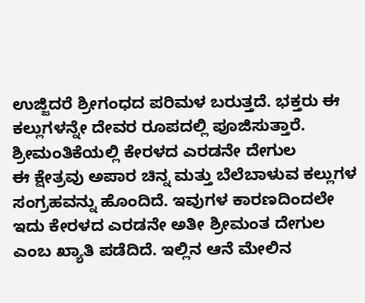ಉಜ್ಜಿದರೆ ಶ್ರೀಗಂಧದ ಪರಿಮಳ ಬರುತ್ತದೆ. ಭಕ್ತರು ಈ ಕಲ್ಲುಗಳನ್ನೇ ದೇವರ ರೂಪದಲ್ಲಿ ಪೂಜಿಸುತ್ತಾರೆ.
ಶ್ರೀಮಂತಿಕೆಯಲ್ಲಿ ಕೇರಳದ ಎರಡನೇ ದೇಗುಲ
ಈ ಕ್ಷೇತ್ರವು ಅಪಾರ ಚಿನ್ನ ಮತ್ತು ಬೆಲೆಬಾಳುವ ಕಲ್ಲುಗಳ ಸಂಗ್ರಹವನ್ನು ಹೊಂದಿದೆ. ಇವುಗಳ ಕಾರಣದಿಂದಲೇ ಇದು ಕೇರಳದ ಎರಡನೇ ಅತೀ ಶ್ರೀಮಂತ ದೇಗುಲ ಎಂಬ ಖ್ಯಾತಿ ಪಡೆದಿದೆ. ಇಲ್ಲಿನ ಆನೆ ಮೇಲಿನ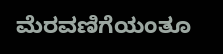ಮೆರವಣಿಗೆಯಂತೂ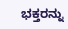ಭಕ್ತರನ್ನು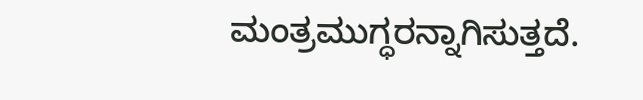ಮಂತ್ರಮುಗ್ಧರನ್ನಾಗಿಸುತ್ತದೆ.